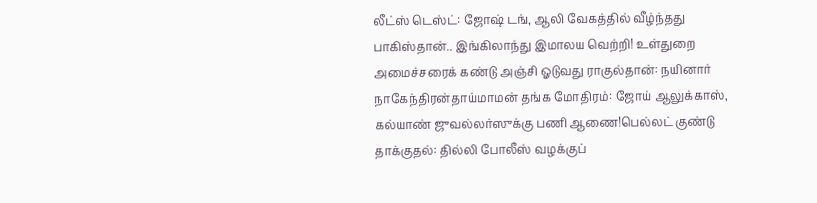லீட்ஸ் டெஸ்ட்: ஜோஷ் டங், ஆலி வேகத்தில் வீழ்ந்தது பாகிஸ்தான்.. இங்கிலாந்து இமாலய வெற்றி! உள்துறை அமைச்சரைக் கண்டு அஞ்சி ஓடுவது ராகுல்தான்: நயினார் நாகேந்திரன்தாய்மாமன் தங்க மோதிரம்: ஜோய் ஆலுக்காஸ், கல்யாண் ஜுவல்லர்ஸுக்கு பணி ஆணை!பெல்லட் குண்டு தாக்குதல்: தில்லி போலீஸ் வழக்குப்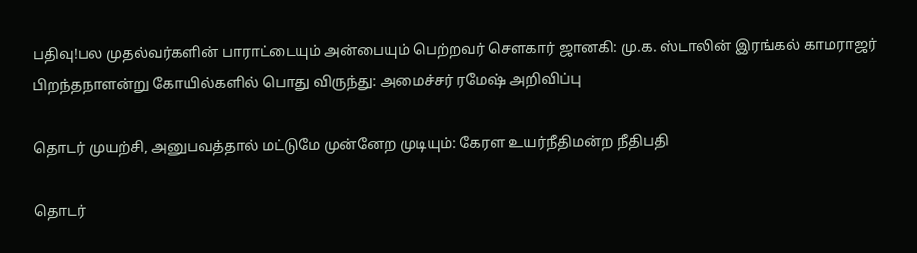பதிவு!பல முதல்வர்களின் பாராட்டையும் அன்பையும் பெற்றவர் சௌகார் ஜானகி: மு.க. ஸ்டாலின் இரங்கல் காமராஜர் பிறந்தநாளன்று கோயில்களில் பொது விருந்து: அமைச்சர் ரமேஷ் அறிவிப்பு

தொடர் முயற்சி, அனுபவத்தால் மட்டுமே முன்னேற முடியும்: கேரள உயர்நீதிமன்ற நீதிபதி

தொடர்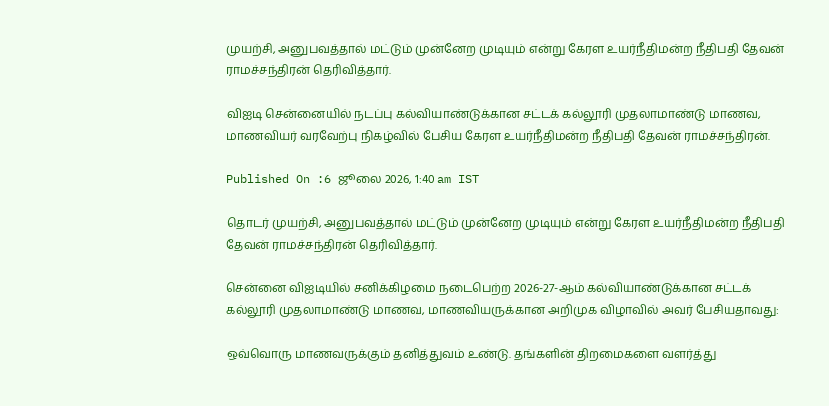முயற்சி, அனுபவத்தால் மட்டும் முன்னேற முடியும் என்று கேரள உயர்நீதிமன்ற நீதிபதி தேவன் ராமச்சந்திரன் தெரிவித்தார்.

விஐடி சென்னையில் நடப்பு கல்வியாண்டுக்கான சட்டக் கல்லூரி முதலாமாண்டு மாணவ, மாணவியர் வரவேற்பு நிகழ்வில் பேசிய கேரள உயர்நீதிமன்ற நீதிபதி தேவன் ராமச்சந்திரன்.

Published On :6 ஜூலை 2026, 1:40 am IST

தொடர் முயற்சி, அனுபவத்தால் மட்டும் முன்னேற முடியும் என்று கேரள உயர்நீதிமன்ற நீதிபதி தேவன் ராமச்சந்திரன் தெரிவித்தார்.

சென்னை விஐடியில் சனிக்கிழமை நடைபெற்ற 2026-27-ஆம் கல்வியாண்டுக்கான சட்டக் கல்லூரி முதலாமாண்டு மாணவ, மாணவியருக்கான அறிமுக விழாவில் அவர் பேசியதாவது:

ஒவ்வொரு மாணவருக்கும் தனித்துவம் உண்டு. தங்களின் திறமைகளை வளர்த்து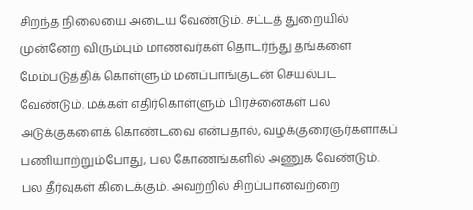சிறந்த நிலையை அடைய வேண்டும். சட்டத் துறையில் முன்னேற விரும்பும் மாணவர்கள் தொடர்ந்து தங்களை மேம்படுத்திக் கொள்ளும் மனப்பாங்குடன் செயல்பட வேண்டும். மக்கள் எதிர்கொள்ளும் பிரச்னைகள் பல அடுக்குகளைக் கொண்டவை என்பதால், வழக்குரைஞர்களாகப் பணியாற்றும்போது, பல கோணங்களில் அணுக வேண்டும். பல தீர்வுகள் கிடைக்கும். அவற்றில் சிறப்பானவற்றை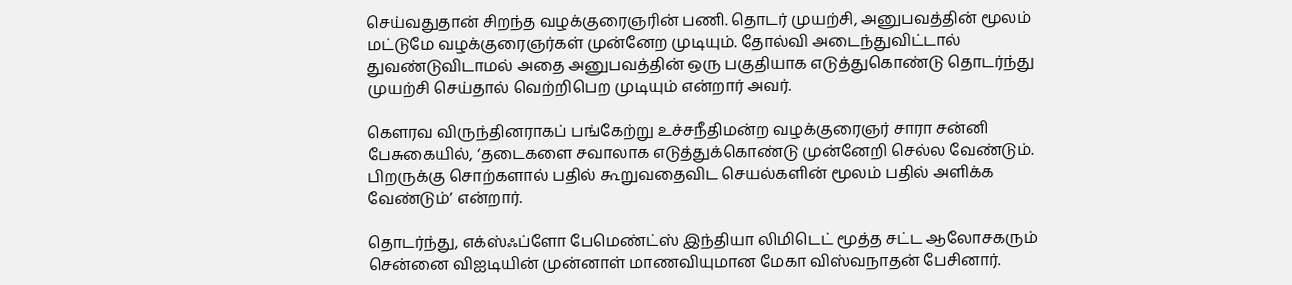செய்வதுதான் சிறந்த வழக்குரைஞரின் பணி. தொடர் முயற்சி, அனுபவத்தின் மூலம் மட்டுமே வழக்குரைஞர்கள் முன்னேற முடியும். தோல்வி அடைந்துவிட்டால் துவண்டுவிடாமல் அதை அனுபவத்தின் ஒரு பகுதியாக எடுத்துகொண்டு தொடர்ந்து முயற்சி செய்தால் வெற்றிபெற முடியும் என்றார் அவர்.

கௌரவ விருந்தினராகப் பங்கேற்று உச்சநீதிமன்ற வழக்குரைஞர் சாரா சன்னி பேசுகையில், ‘தடைகளை சவாலாக எடுத்துக்கொண்டு முன்னேறி செல்ல வேண்டும். பிறருக்கு சொற்களால் பதில் கூறுவதைவிட செயல்களின் மூலம் பதில் அளிக்க வேண்டும்’ என்றார்.

தொடர்ந்து, எக்ஸ்ஃப்ளோ பேமெண்ட்ஸ் இந்தியா லிமிடெட் மூத்த சட்ட ஆலோசகரும் சென்னை விஐடியின் முன்னாள் மாணவியுமான மேகா விஸ்வநாதன் பேசினார்.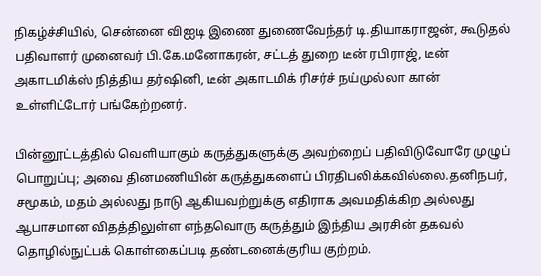நிகழ்ச்சியில், சென்னை விஐடி இணை துணைவேந்தர் டி.தியாகராஜன், கூடுதல் பதிவாளர் முனைவர் பி.கே.மனோகரன், சட்டத் துறை டீன் ரபிராஜ், டீன் அகாடமிக்ஸ் நித்திய தர்ஷினி, டீன் அகாடமிக் ரிசர்ச் நய்முல்லா கான் உள்ளிட்டோர் பங்கேற்றனர்.

பின்னூட்டத்தில் வெளியாகும் கருத்துகளுக்கு அவற்றைப் பதிவிடுவோரே முழுப் பொறுப்பு; அவை தினமணியின் கருத்துகளைப் பிரதிபலிக்கவில்லை.தனிநபர், சமூகம், மதம் அல்லது நாடு ஆகியவற்றுக்கு எதிராக அவமதிக்கிற அல்லது ஆபாசமான விதத்திலுள்ள எந்தவொரு கருத்தும் இந்திய அரசின் தகவல் தொழில்நுட்பக் கொள்கைப்படி தண்டனைக்குரிய குற்றம்.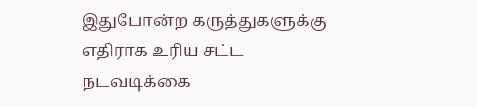இதுபோன்ற கருத்துகளுக்கு எதிராக உரிய சட்ட நடவடிக்கை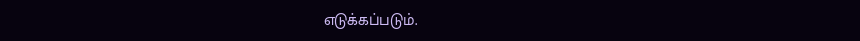எடுக்கப்படும்.